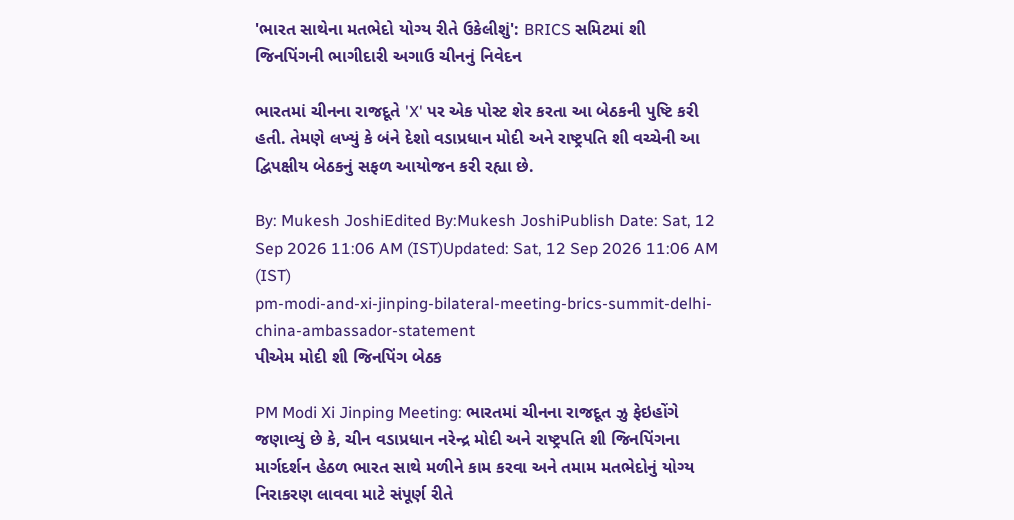'ભારત સાથેના મતભેદો યોગ્ય રીતે ઉકેલીશું': BRICS સમિટમાં શી જિનપિંગની ભાગીદારી અગાઉ ચીનનું નિવેદન

ભારતમાં ચીનના રાજદૂતે 'X' પર એક પોસ્ટ શેર કરતા આ બેઠકની પુષ્ટિ કરી હતી. તેમણે લખ્યું કે બંને દેશો વડાપ્રધાન મોદી અને રાષ્ટ્રપતિ શી વચ્ચેની આ દ્વિપક્ષીય બેઠકનું સફળ આયોજન કરી રહ્યા છે.

By: Mukesh JoshiEdited By:Mukesh JoshiPublish Date: Sat, 12 Sep 2026 11:06 AM (IST)Updated: Sat, 12 Sep 2026 11:06 AM (IST)
pm-modi-and-xi-jinping-bilateral-meeting-brics-summit-delhi-china-ambassador-statement
પીએમ મોદી શી જિનપિંગ બેઠક

PM Modi Xi Jinping Meeting: ભારતમાં ચીનના રાજદૂત ઝુ ફેઇહોંગે જણાવ્યું છે કે, ચીન વડાપ્રધાન નરેન્દ્ર મોદી અને રાષ્ટ્રપતિ શી જિનપિંગના માર્ગદર્શન હેઠળ ભારત સાથે મળીને કામ કરવા અને તમામ મતભેદોનું યોગ્ય નિરાકરણ લાવવા માટે સંપૂર્ણ રીતે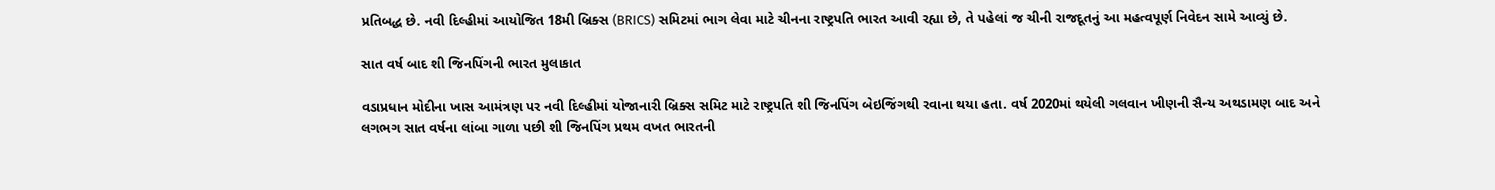પ્રતિબદ્ધ છે. નવી દિલ્હીમાં આયોજિત 18મી બ્રિક્સ (BRICS) સમિટમાં ભાગ લેવા માટે ચીનના રાષ્ટ્રપતિ ભારત આવી રહ્યા છે, તે પહેલાં જ ચીની રાજદૂતનું આ મહત્વપૂર્ણ નિવેદન સામે આવ્યું છે.

સાત વર્ષ બાદ શી જિનપિંગની ભારત મુલાકાત

વડાપ્રધાન મોદીના ખાસ આમંત્રણ પર નવી દિલ્હીમાં યોજાનારી બ્રિક્સ સમિટ માટે રાષ્ટ્રપતિ શી જિનપિંગ બેઇજિંગથી રવાના થયા હતા. વર્ષ 2020માં થયેલી ગલવાન ખીણની સૈન્ય અથડામણ બાદ અને લગભગ સાત વર્ષના લાંબા ગાળા પછી શી જિનપિંગ પ્રથમ વખત ભારતની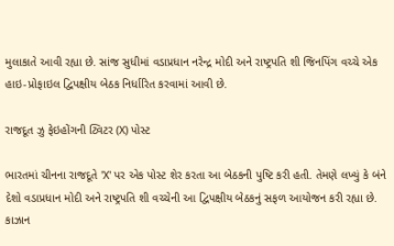મુલાકાતે આવી રહ્યા છે. સાંજ સુધીમાં વડાપ્રધાન નરેન્દ્ર મોદી અને રાષ્ટ્રપતિ શી જિનપિંગ વચ્ચે એક હાઇ-પ્રોફાઇલ દ્વિપક્ષીય બેઠક નિર્ધારિત કરવામાં આવી છે.

રાજદૂત ઝુ ફેઇહોંગની ટ્વિટર (X) પોસ્ટ

ભારતમાં ચીનના રાજદૂતે 'X' પર એક પોસ્ટ શેર કરતા આ બેઠકની પુષ્ટિ કરી હતી. તેમણે લખ્યું કે બંને દેશો વડાપ્રધાન મોદી અને રાષ્ટ્રપતિ શી વચ્ચેની આ દ્વિપક્ષીય બેઠકનું સફળ આયોજન કરી રહ્યા છે. કાઝાન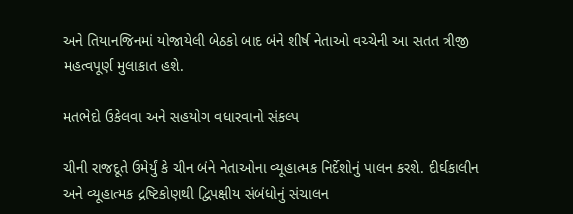અને તિયાનજિનમાં યોજાયેલી બેઠકો બાદ બંને શીર્ષ નેતાઓ વચ્ચેની આ સતત ત્રીજી મહત્વપૂર્ણ મુલાકાત હશે.

મતભેદો ઉકેલવા અને સહયોગ વધારવાનો સંકલ્પ

ચીની રાજદૂતે ઉમેર્યું કે ચીન બંને નેતાઓના વ્યૂહાત્મક નિર્દેશોનું પાલન કરશે. દીર્ઘકાલીન અને વ્યૂહાત્મક દ્રષ્ટિકોણથી દ્વિપક્ષીય સંબંધોનું સંચાલન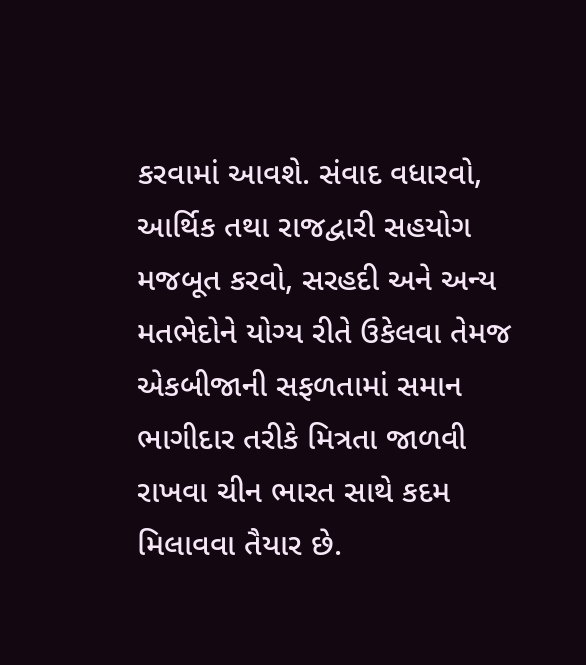કરવામાં આવશે. સંવાદ વધારવો, આર્થિક તથા રાજદ્વારી સહયોગ મજબૂત કરવો, સરહદી અને અન્ય મતભેદોને યોગ્ય રીતે ઉકેલવા તેમજ એકબીજાની સફળતામાં સમાન ભાગીદાર તરીકે મિત્રતા જાળવી રાખવા ચીન ભારત સાથે કદમ મિલાવવા તૈયાર છે.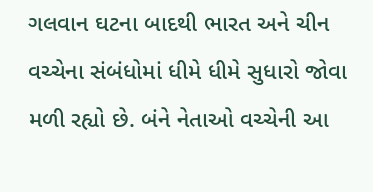ગલવાન ઘટના બાદથી ભારત અને ચીન વચ્ચેના સંબંધોમાં ધીમે ધીમે સુધારો જોવા મળી રહ્યો છે. બંને નેતાઓ વચ્ચેની આ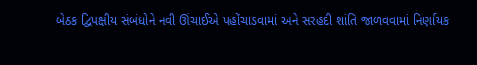બેઠક દ્વિપક્ષીય સંબંધોને નવી ઊંચાઈએ પહોંચાડવામાં અને સરહદી શાંતિ જાળવવામાં નિર્ણાયક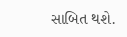સાબિત થશે.